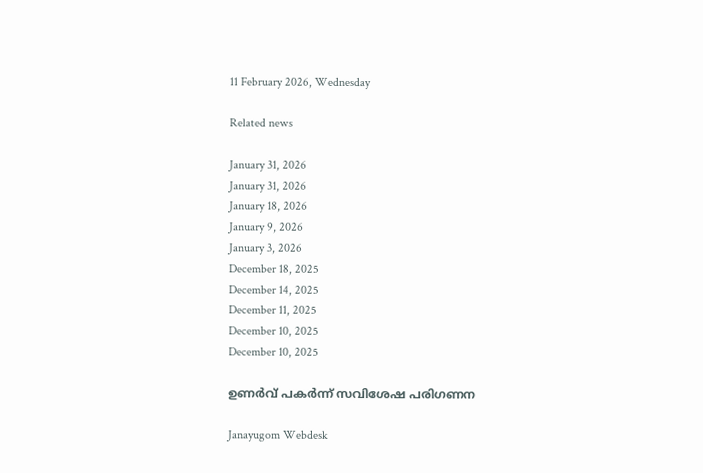11 February 2026, Wednesday

Related news

January 31, 2026
January 31, 2026
January 18, 2026
January 9, 2026
January 3, 2026
December 18, 2025
December 14, 2025
December 11, 2025
December 10, 2025
December 10, 2025

ഉണര്‍വ് പകര്‍ന്ന് സവിശേഷ പരിഗണന

Janayugom Webdesk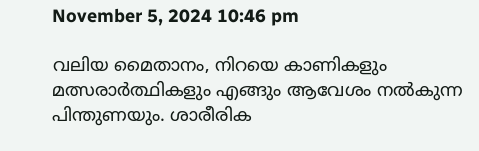November 5, 2024 10:46 pm

വലിയ മൈതാനം, നിറയെ കാണികളും മത്സരാര്‍ത്ഥികളും എങ്ങും ആവേശം നൽകുന്ന പിന്തുണയും. ശാരീരിക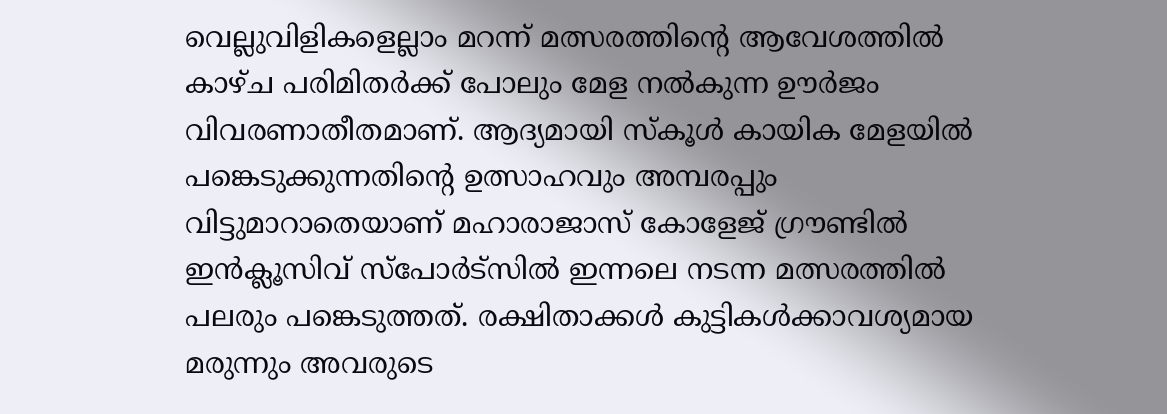വെല്ലുവിളികളെല്ലാം മറന്ന് മത്സരത്തിന്റെ ആവേശത്തിൽ കാഴ്ച പരിമിതർക്ക് പോലും മേള നൽകുന്ന ഊർജം വിവരണാതീതമാണ്. ആദ്യമായി സ്കൂൾ കായിക മേളയിൽ പങ്കെടുക്കുന്നതിന്റെ ഉത്സാഹവും അമ്പരപ്പും വിട്ടുമാറാതെയാണ് മഹാരാജാസ് കോളേജ് ഗ്രൗണ്ടിൽ ഇൻക്ലൂസിവ് സ്പോർട്സിൽ ഇന്നലെ നടന്ന മത്സരത്തിൽ പലരും പങ്കെടുത്തത്. രക്ഷിതാക്കൾ കുട്ടികൾക്കാവശ്യമായ മരുന്നും അവരുടെ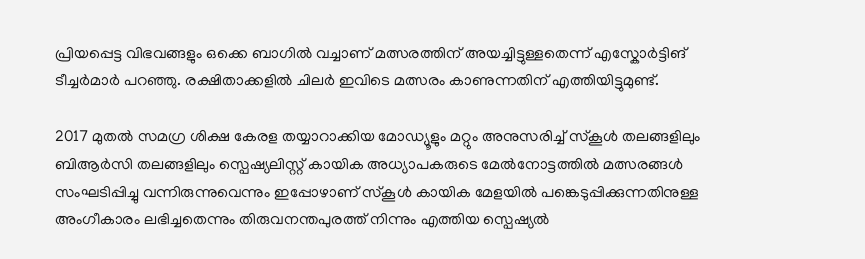പ്രിയപ്പെട്ട വിഭവങ്ങളും ഒക്കെ ബാഗില്‍ വച്ചാണ് മത്സരത്തിന് അയച്ചിട്ടുള്ളതെന്ന് എസ്കോർട്ടിങ് ടീച്ചർമാർ പറഞ്ഞു. രക്ഷിതാക്കളിൽ ചിലർ ഇവിടെ മത്സരം കാണുന്നതിന് എത്തിയിട്ടുമുണ്ട്.

2017 മുതൽ സമഗ്ര ശിക്ഷ കേരള തയ്യാറാക്കിയ മോഡ്യൂളും മറ്റും അനുസരിച്ച് സ്കൂൾ തലങ്ങളിലും ബിആർസി തലങ്ങളിലും സ്പെഷ്യലിസ്റ്റ് കായിക അധ്യാപകരുടെ മേൽനോട്ടത്തിൽ മത്സരങ്ങൾ സംഘടിപ്പിച്ചു വന്നിരുന്നുവെന്നും ഇപ്പോഴാണ് സ്കൂൾ കായിക മേളയിൽ പങ്കെടുപ്പിക്കുന്നതിനുള്ള അംഗീകാരം ലഭിച്ചതെന്നും തിരുവനന്തപുരത്ത് നിന്നും എത്തിയ സ്പെഷ്യൽ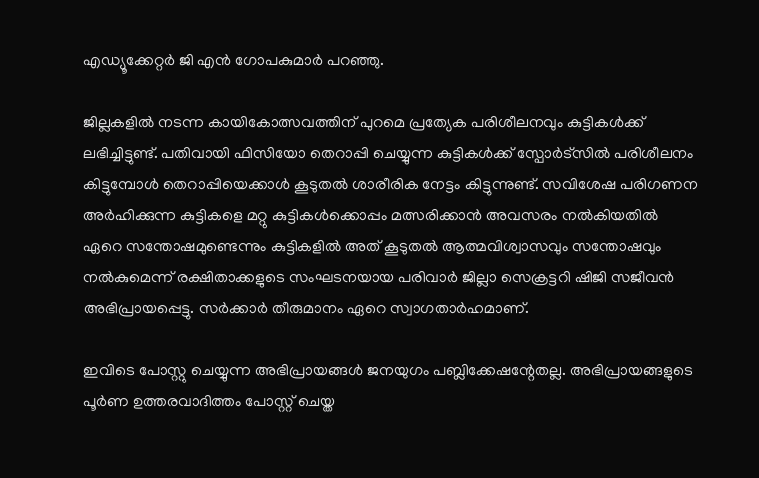എഡ്യൂക്കേറ്റർ ജി എൻ ഗോപകുമാർ പറഞ്ഞു.

ജില്ലകളിൽ നടന്ന കായികോത്സവത്തിന് പുറമെ പ്രത്യേക പരിശീലനവും കുട്ടികൾക്ക് ലഭിച്ചിട്ടുണ്ട്. പതിവായി ഫിസിയോ തെറാപ്പി ചെയ്യുന്ന കുട്ടികൾക്ക് സ്പോർട്സിൽ പരിശീലനം കിട്ടുമ്പോൾ തെറാപ്പിയെക്കാൾ കൂടുതൽ ശാരീരിക നേട്ടം കിട്ടുന്നുണ്ട്. സവിശേഷ പരിഗണന അർഹിക്കുന്ന കുട്ടികളെ മറ്റു കുട്ടികൾക്കൊപ്പം മത്സരിക്കാൻ അവസരം നൽകിയതിൽ ഏറെ സന്തോഷമുണ്ടെന്നും കുട്ടികളിൽ അത് കൂടുതൽ ആത്മവിശ്വാസവും സന്തോഷവും നൽകുമെന്ന് രക്ഷിതാക്കളുടെ സംഘടനയായ പരിവാർ ജില്ലാ സെക്രട്ടറി ഷിജി സജീവൻ അഭിപ്രായപ്പെട്ടു. സർക്കാർ തീരുമാനം ഏറെ സ്വാഗതാർഹമാണ്.

ഇവിടെ പോസ്റ്റു ചെയ്യുന്ന അഭിപ്രായങ്ങള്‍ ജനയുഗം പബ്ലിക്കേഷന്റേതല്ല. അഭിപ്രായങ്ങളുടെ പൂര്‍ണ ഉത്തരവാദിത്തം പോസ്റ്റ് ചെയ്ത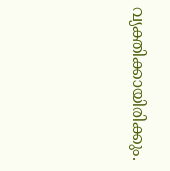വ്യക്തിക്കായിരിക്കും.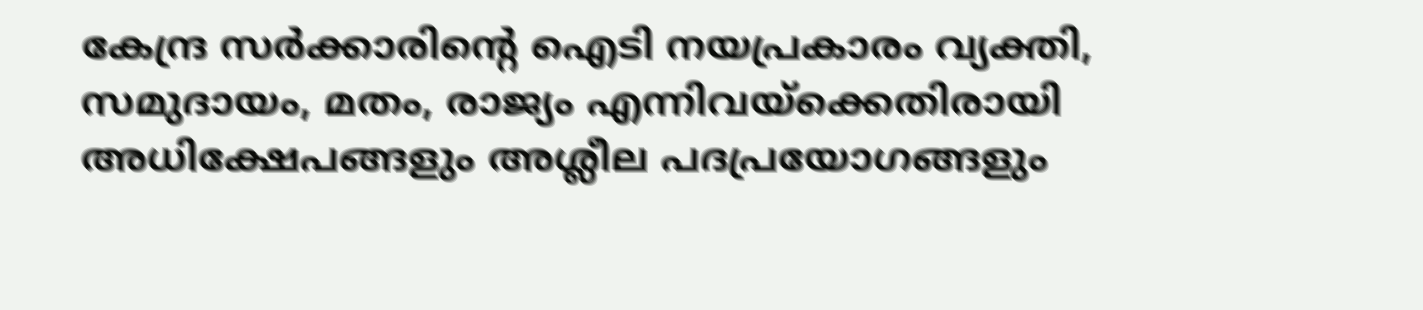കേന്ദ്ര സര്‍ക്കാരിന്റെ ഐടി നയപ്രകാരം വ്യക്തി, സമുദായം, മതം, രാജ്യം എന്നിവയ്‌ക്കെതിരായി അധിക്ഷേപങ്ങളും അശ്ലീല പദപ്രയോഗങ്ങളും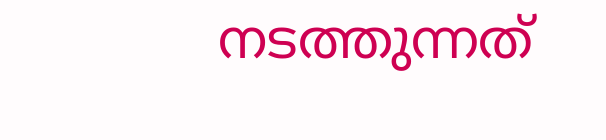നടത്തുന്നത്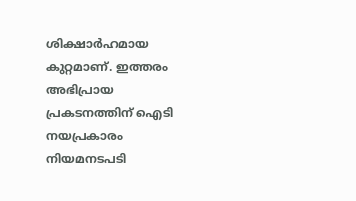ശിക്ഷാര്‍ഹമായ കുറ്റമാണ്. ഇത്തരം അഭിപ്രായ പ്രകടനത്തിന് ഐടി നയപ്രകാരം നിയമനടപടി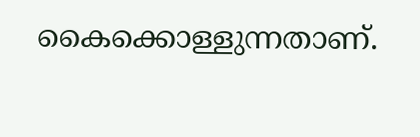കൈക്കൊള്ളുന്നതാണ്.